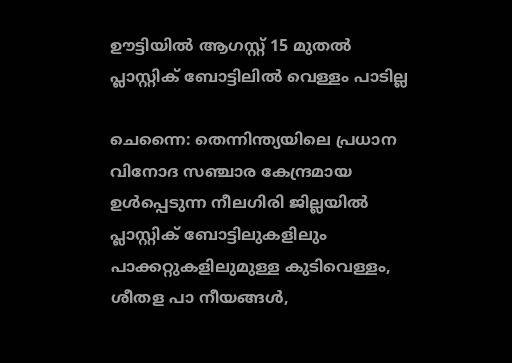ഊട്ടിയിൽ ആഗസ്റ്റ് 15 മുതൽ പ്ലാസ്റ്റിക് ബോട്ടിലിൽ വെള്ളം പാടില്ല

ചെന്നൈ: തെന്നിന്ത്യയിലെ പ്രധാന വിനോദ സഞ്ചാര കേന്ദ്രമായ ഉൾപ്പെടുന്ന നീലഗിരി ജില്ലയിൽ പ്ലാസ്റ്റിക് ബോട്ടിലുകളിലും പാക്കറ്റുകളിലുമുള്ള കുടിവെള്ളം, ശീതള പാ നീയങ്ങൾ,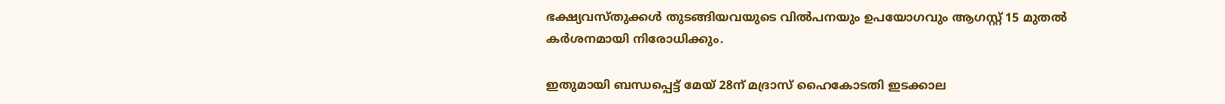ഭക്ഷ്യവസ്തുക്കൾ തുടങ്ങിയവയുടെ വിൽപനയും ഉപയോഗവും ആഗസ്റ്റ് 15 മുതൽ കർശനമായി നിരോധിക്കും.

ഇതുമായി ബന്ധപ്പെട്ട് മേയ് 28ന് മദ്രാസ് ഹൈകോടതി ഇടക്കാല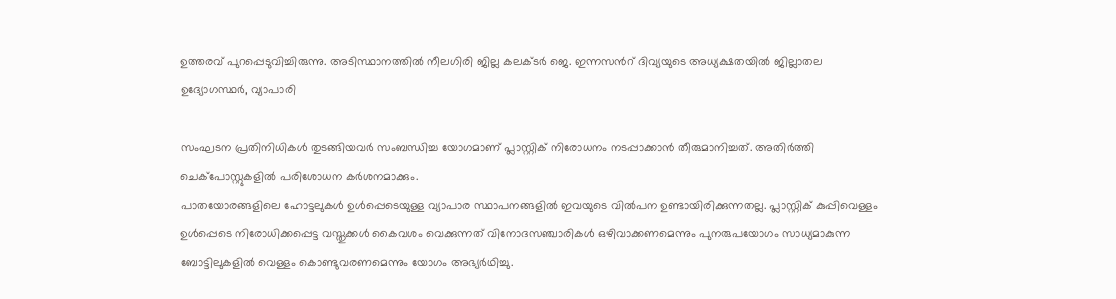ഉത്തരവ് പുറപ്പെടുവിച്ചിരുന്നു. അടിസ്ഥാനത്തിൽ നീലഗിരി ജില്ല കലക്ടർ ജെ. ഇന്നസൻറ് ദിവ്യയുടെ അധ്യക്ഷതയിൽ ജില്ലാതല ഉദ്യോഗസ്ഥർ, വ്യാപാരി

സംഘടന പ്രതിനിധികൾ തുടങ്ങിയവർ സംബന്ധിച്ച യോഗമാണ് പ്ലാസ്റ്റിക് നിരോധനം നടപ്പാക്കാൻ തീരുമാനിച്ചത്. അതിർത്തി ചെക്പോസ്റ്റുകളിൽ പരിശോധന കർശനമാക്കും.
പാതയോരങ്ങളിലെ ഹോട്ടലുകൾ ഉൾപ്പെടെയുള്ള വ്യാപാര സ്ഥാപനങ്ങളിൽ ഇവയുടെ വിൽപന ഉണ്ടായിരിക്കുന്നതല്ല. പ്ലാസ്റ്റിക് കുപ്പിവെള്ളം ഉൾപ്പെടെ നിരോധിക്കപ്പെട്ട വസ്തുക്കൾ കൈവശം വെക്കുന്നത് വിനോദസഞ്ചാരികൾ ഒഴിവാക്കണമെന്നും പുനരുപയോഗം സാധ്യമാകുന്ന ബോട്ടിലുകളിൽ വെള്ളം കൊണ്ടുവരണമെന്നും യോഗം അഭ്യർഥിച്ചു.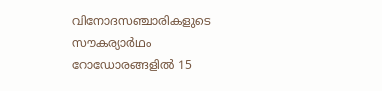വിനോദസഞ്ചാരികളുടെ സൗകര്യാർഥം റോഡോരങ്ങളിൽ 15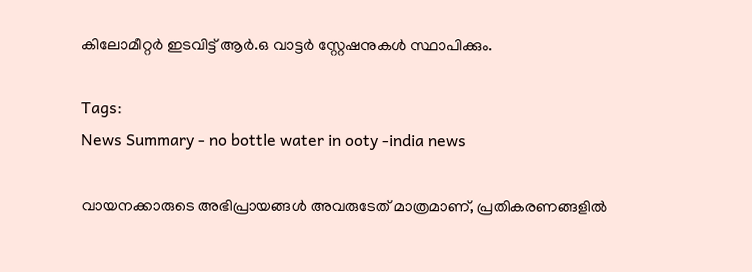കിലോമീറ്റർ ഇടവിട്ട് ആർ.ഒ വാട്ടർ സ്റ്റേഷനുകൾ സ്ഥാപിക്കും.

Tags:
News Summary - no bottle water in ooty -india news

വായനക്കാരുടെ അഭിപ്രായങ്ങള്‍ അവരുടേത് മാത്രമാണ്, പ്രതികരണങ്ങളിൽ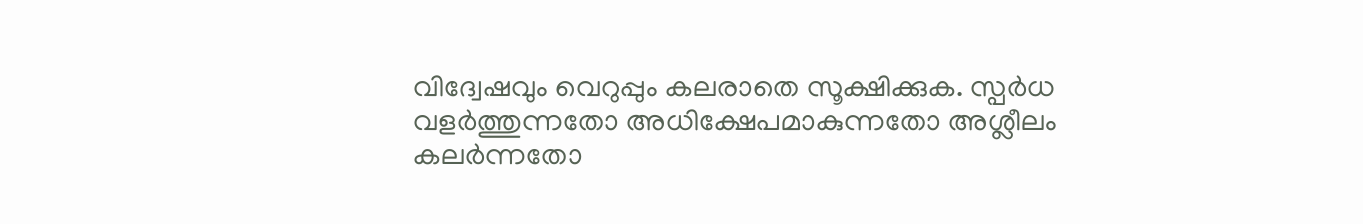വിദ്വേഷവും വെറുപ്പും കലരാതെ സൂക്ഷിക്കുക. സ്പർധ വളർത്തുന്നതോ അധിക്ഷേപമാകുന്നതോ അശ്ലീലം കലർന്നതോ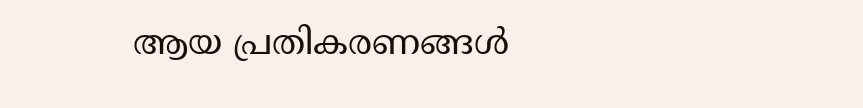ആയ പ്രതികരണങ്ങൾ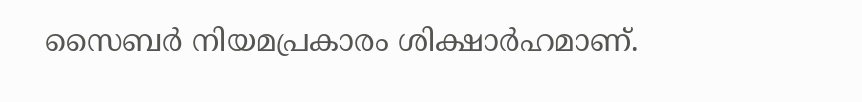സൈബർ നിയമപ്രകാരം ശിക്ഷാർഹമാണ്.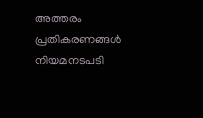അത്തരം പ്രതികരണങ്ങൾ നിയമനടപടി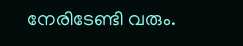നേരിടേണ്ടി വരും.